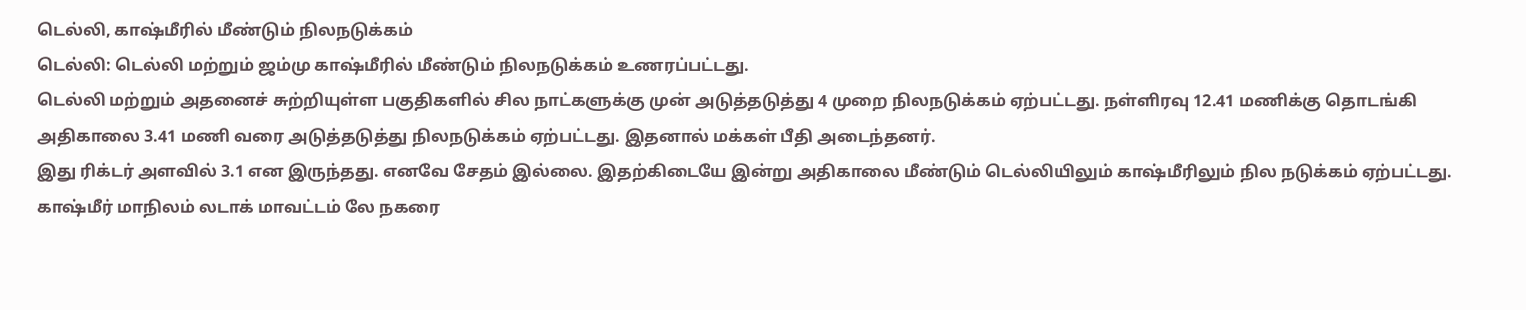டெல்லி, காஷ்மீரில் மீண்டும் நிலநடுக்கம்
டெல்லி: டெல்லி மற்றும் ஜம்மு காஷ்மீரில் மீண்டும் நிலநடுக்கம் உணரப்பட்டது.
டெல்லி மற்றும் அதனைச் சுற்றியுள்ள பகுதிகளில் சில நாட்களுக்கு முன் அடுத்தடுத்து 4 முறை நிலநடுக்கம் ஏற்பட்டது. நள்ளிரவு 12.41 மணிக்கு தொடங்கி அதிகாலை 3.41 மணி வரை அடுத்தடுத்து நிலநடுக்கம் ஏற்பட்டது. இதனால் மக்கள் பீதி அடைந்தனர்.
இது ரிக்டர் அளவில் 3.1 என இருந்தது. எனவே சேதம் இல்லை. இதற்கிடையே இன்று அதிகாலை மீண்டும் டெல்லியிலும் காஷ்மீரிலும் நில நடுக்கம் ஏற்பட்டது.
காஷ்மீர் மாநிலம் லடாக் மாவட்டம் லே நகரை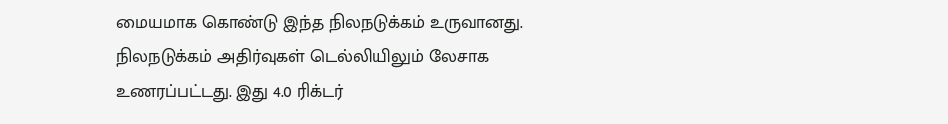மையமாக கொண்டு இந்த நிலநடுக்கம் உருவானது. நிலநடுக்கம் அதிர்வுகள் டெல்லியிலும் லேசாக உணரப்பட்டது. இது 4.0 ரிக்டர்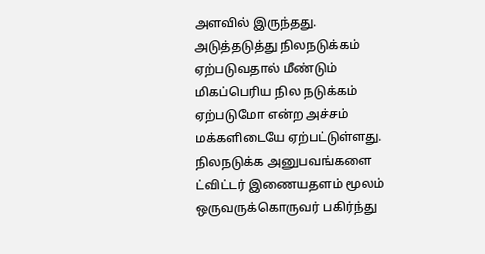அளவில் இருந்தது.
அடுத்தடுத்து நிலநடுக்கம் ஏற்படுவதால் மீண்டும் மிகப்பெரிய நில நடுக்கம் ஏற்படுமோ என்ற அச்சம் மக்களிடையே ஏற்பட்டுள்ளது. நிலநடுக்க அனுபவங்களை ட்விட்டர் இணையதளம் மூலம் ஒருவருக்கொருவர் பகிர்ந்து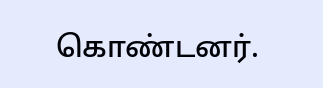கொண்டனர்.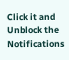Click it and Unblock the Notifications